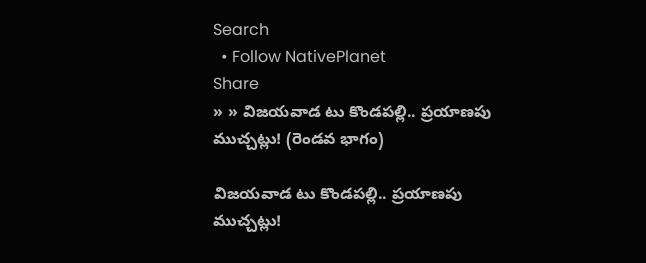Search
  • Follow NativePlanet
Share
» » విజ‌య‌వాడ టు కొండ‌ప‌ల్లి.. ప్ర‌యాణ‌పు ముచ్చ‌ట్లు! (రెండ‌వ భాగం)

విజ‌య‌వాడ టు కొండ‌ప‌ల్లి.. ప్ర‌యాణ‌పు ముచ్చ‌ట్లు!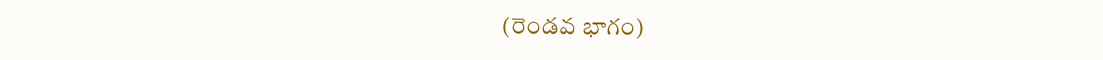(రెండ‌వ భాగం)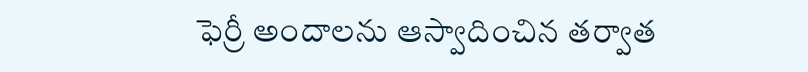ఫెర్రీ అందాల‌ను ఆస్వాదించిన త‌ర్వాత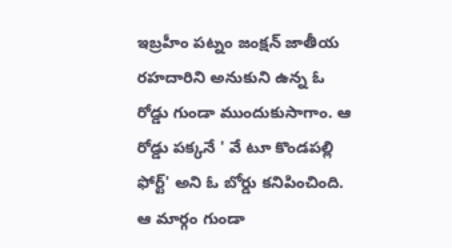ఇబ్ర‌హీం ప‌ట్నం జంక్ష‌న్ జాతీయ‌ రహదారిని అనుకుని ఉన్న ఓ రోడ్డు గుండా ముందుకుసాగాం. ఆ రోడ్డు పక్కనే ' వే టూ కొండపల్లి ఫోర్ట్‌' అని ఓ బోర్డు కనిపించింది. ఆ మార్గం గుండా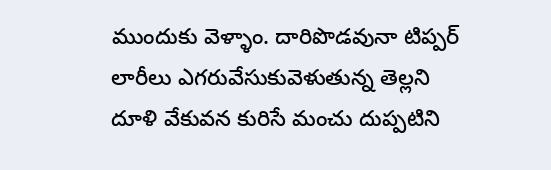ముందుకు వెళ్ళాం. దారిపొడవునా టిప్పర్‌ లారీలు ఎగరువేసుకువెళుతున్న తెల్లని దూళి వేకువన కురిసే మంచు దుప్పటిని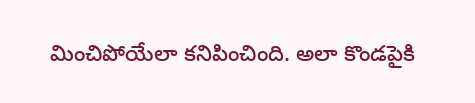మించిపోయేలా కనిపించింది. అలా కొండపైకి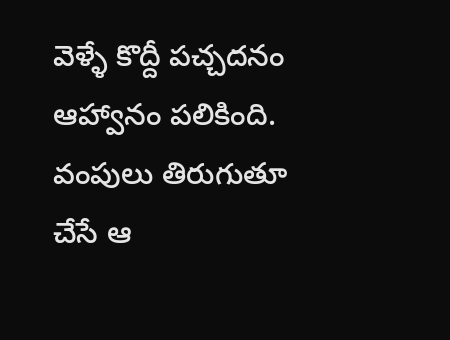వెళ్ళే కొద్దీ పచ్చదనం ఆహ్వానం పలికింది. వంపులు తిరుగుతూ చేసే ఆ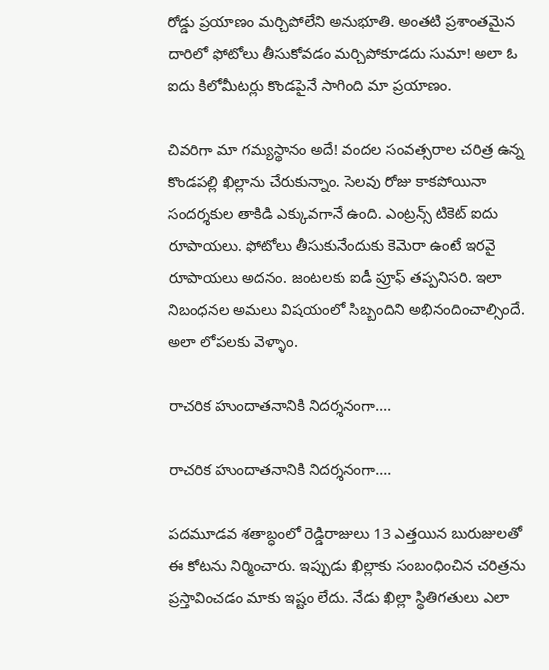రోడ్డు ప్రయాణం మర్చిపోలేని అనుభూతి. అంతటి ప్రశాంతమైన దారిలో ఫోటోలు తీసుకోవడం మర్చిపోకూడదు సుమా! అలా ఓ ఐదు కిలోమీటర్లు కొండపైనే సాగింది మా ప్రయాణం.

చివరిగా మా గమ్యస్థానం అదే! వందల సంవత్సరాల చరిత్ర ఉన్న కొండపల్లి ఖిల్లాను చేరుకున్నాం. సెలవు రోజు కాకపోయినా సందర్శకుల తాకిడి ఎక్కువగానే ఉంది. ఎంట్రన్స్‌ టికెట్‌ ఐదు రూపాయలు. ఫోటోలు తీసుకునేందుకు కెమెరా ఉంటే ఇరవై రూపాయలు అద‌నం. జంటలకు ఐడీ ప్రూఫ్‌ తప్పనిసరి. ఇలా నిబంధనల అమలు విషయంలో సిబ్బందిని అభినందించాల్సిందే. అలా లోపలకు వెళ్ళాం.

రాచ‌రిక హుందాతనానికి నిద‌ర్శ‌నంగా....

రాచ‌రిక హుందాతనానికి నిద‌ర్శ‌నంగా....

ప‌ద‌మూడ‌వ శతాబ్ధంలో రెడ్డిరాజులు 13 ఎత్తయిన బురుజులతో ఈ కోటను నిర్మించారు. ఇప్పుడు ఖిల్లాకు సంబంధించిన చరిత్రను ప్రస్తావించడం మాకు ఇష్టం లేదు. నేడు ఖిల్లా స్థితిగతులు ఎలా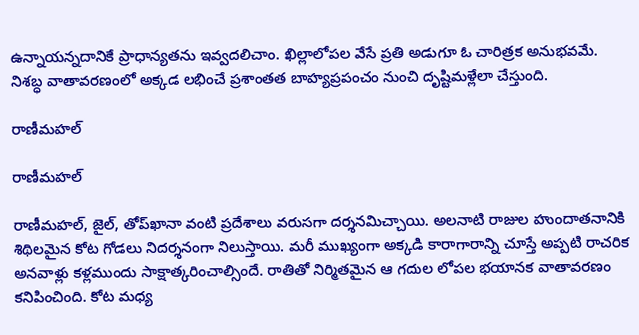ఉన్నాయన్నదానికే ప్రాధాన్యతను ఇవ్వదలిచాం. ఖిల్లాలోపల వేసే ప్రతి అడుగూ ఓ చారిత్రక అనుభవమే. నిశబ్ధ వాతావరణంలో అక్కడ లభించే ప్రశాంతత బాహ్యప్రపంచం నుంచి దృష్టిమళ్లేలా చేస్తుంది.

రాణీమహల్‌

రాణీమహల్‌

రాణీమహల్‌, జైల్‌, తోప్‌ఖానా వంటి ప్రదేశాలు వరుసగా దర్శనమిచ్చాయి. అలనాటి రాజుల హుందాతనానికి శిథిలమైన కోట గోడలు నిదర్శనంగా నిలుస్తాయి. మ‌రీ ముఖ్యంగా అక్క‌డి కారాగారాన్ని చూస్తే అప్ప‌టి రాచ‌రిక అన‌వాళ్లు క‌ళ్ల‌ముందు సాక్షాత్క‌రించాల్సిందే. రాతితో నిర్మిత‌మైన ఆ గ‌దుల లోప‌ల భ‌యాన‌క వాతావర‌ణం క‌నిపించింది. కోట మధ్య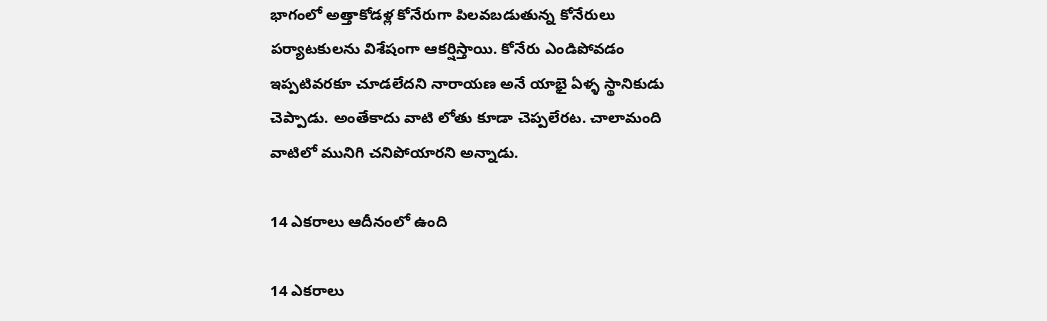భాగంలో అత్తాకోడళ్ల కోనేరుగా పిలవబడుతున్న కోనేరులు పర్యాటకులను విశేషంగా ఆకర్షిస్తాయి. కోనేరు ఎండిపోవడం ఇప్పటివరకూ చూడలేదని నారాయణ అనే యాభై ఏళ్ళ స్థానికుడు చెప్పాడు. అంతేకాదు వాటి లోతు కూడా చెప్పలేరట. చాలామంది వాటిలో మునిగి చనిపోయారని అన్నాడు.

14 ఎకరాలు ఆదీనంలో ఉంది

14 ఎకరాలు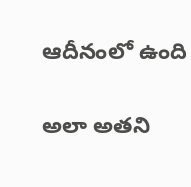ఆదీనంలో ఉంది

అలా అతని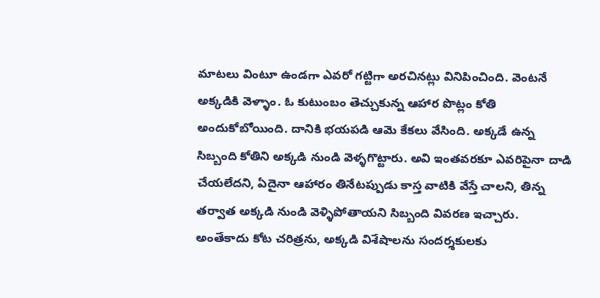మాటలు వింటూ ఉండగా ఎవరో గట్టిగా అరచినట్లు వినిపించింది. వెంటనే అక్కడికి వెళ్ళాం. ఓ కుటుంబం తెచ్చుకున్న ఆహార పొట్లం కోతి అందుకోబోయింది. దానికి భయపడి ఆమె కేకలు వేసింది. అక్కడే ఉన్న సిబ్బంది కోతిని అక్కడి నుండి వెళ్ళగొట్టారు. అవి ఇంతవరకూ ఎవరిపైనా దాడి చేయలేదని, ఏదైనా ఆహారం తినేటప్పుడు కాస్త వాటికి వేస్తే చాలని, తిన్న తర్వాత అక్కడి నుండి వెళ్ళిపోతాయని సిబ్బంది వివరణ ఇచ్చారు. అంతేకాదు కోట చరిత్రను, అక్కడి విశేషాలను సందర్శకులకు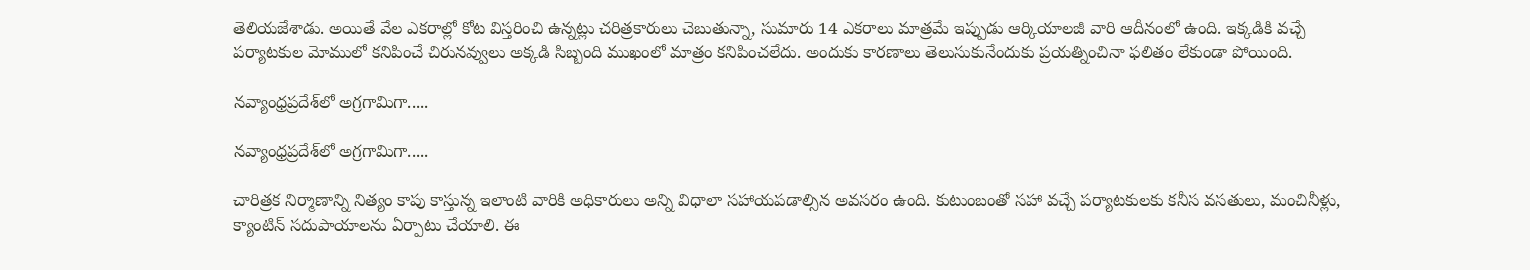తెలియజేశాడు. అయితే వేల ఎకరాల్లో కోట విస్తరించి ఉన్నట్లు చరిత్రకారులు చెబుతున్నా, సుమారు 14 ఎకరాలు మాత్రమే ఇప్పుడు ఆర్కియాలజీ వారి ఆదీనంలో ఉంది. ఇక్కడికి వచ్చే పర్యాటకుల మోములో కనిపించే చిరునవ్వులు అక్కడి సిబ్బంది ముఖంలో మాత్రం కనిపించలేదు. అందుకు కారణాలు తెలుసుకునేందుకు ప్రయత్నించినా ఫలితం లేకుండా పోయింది.

నవ్యాంధ్రప్రదేశ్‌లో అగ్రగామిగా.....

నవ్యాంధ్రప్రదేశ్‌లో అగ్రగామిగా.....

చారిత్రక నిర్మాణాన్ని నిత్యం కాపు కాస్తున్న ఇలాంటి వారికి అధికారులు అన్ని విధాలా సహాయపడాల్సిన అవసరం ఉంది. కుటుంబంతో సహా వచ్చే పర్యాటకులకు కనీస వసతులు, మంచినీళ్లు, క్యాంటిన్‌ సదుపాయాలను ఏర్పాటు చేయాలి. ఈ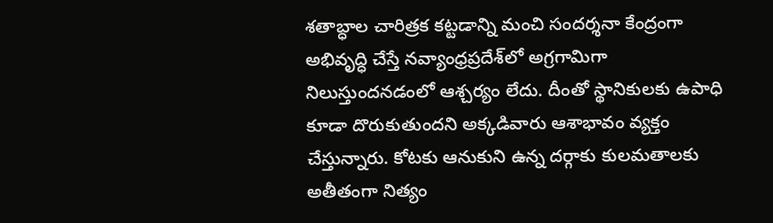శతాబ్ధాల చారిత్రక కట్టడాన్ని మంచి సందర్శనా కేంద్రంగా అభివృద్ధి చేస్తే నవ్యాంధ్రప్రదేశ్‌లో అగ్రగామిగా నిలుస్తుందనడంలో ఆశ్చర్యం లేదు. దీంతో స్థానికులకు ఉపాధి కూడా దొరుకుతుందని అక్కడివారు ఆశాభావం వ్యక్తం చేస్తున్నారు. కోటకు ఆనుకుని ఉన్న దర్గాకు కులమతాలకు అతీతంగా నిత్యం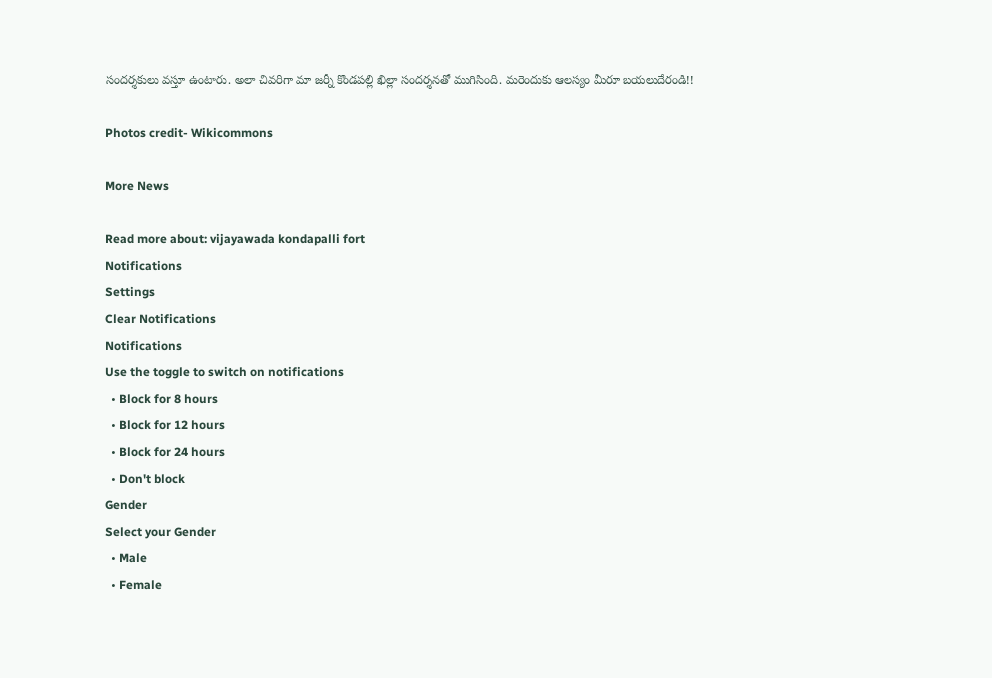సందర్శకులు వస్తూ ఉంటారు. అలా చివరిగా మా జర్నీ కొండపల్లి ఖిల్లా సందర్శనతో ముగిసింది. మరెందుకు ఆలస్యం మీరూ బయలుదేరండి!!

Photos credit- Wikicommons

More News

Read more about: vijayawada kondapalli fort
Notifications
Settings
Clear Notifications
Notifications
Use the toggle to switch on notifications
  • Block for 8 hours
  • Block for 12 hours
  • Block for 24 hours
  • Don't block
Gender
Select your Gender
  • Male
  • Female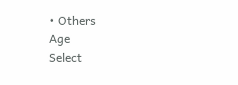• Others
Age
Select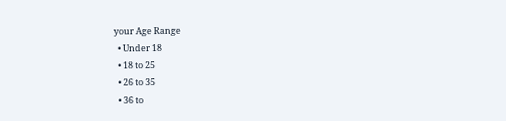your Age Range
  • Under 18
  • 18 to 25
  • 26 to 35
  • 36 to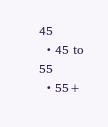45
  • 45 to 55
  • 55+